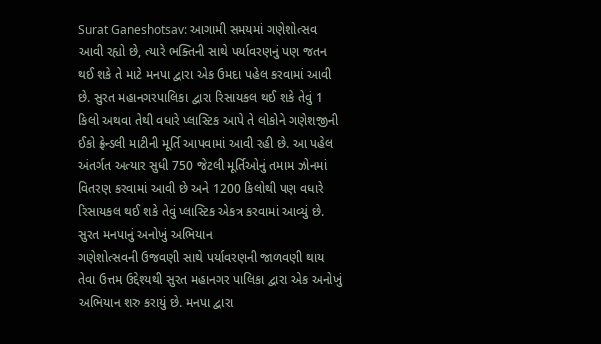Surat Ganeshotsav: આગામી સમયમાં ગણેશોત્સવ આવી રહ્યો છે, ત્યારે ભક્તિની સાથે પર્યાવરણનું પણ જતન થઈ શકે તે માટે મનપા દ્વારા એક ઉમદા પહેલ કરવામાં આવી છે. સુરત મહાનગરપાલિકા દ્વારા રિસાયકલ થઈ શકે તેવું 1 કિલો અથવા તેથી વધારે પ્લાસ્ટિક આપે તે લોકોને ગણેશજીની ઈકો ફ્રેન્ડલી માટીની મૂર્તિ આપવામાં આવી રહી છે. આ પહેલ અંતર્ગત અત્યાર સુધી 750 જેટલી મૂર્તિઓનું તમામ ઝોનમાં વિતરણ કરવામાં આવી છે અને 1200 કિલોથી પણ વધારે રિસાયકલ થઈ શકે તેવું પ્લાસ્ટિક એકત્ર કરવામાં આવ્યું છે.
સુરત મનપાનું અનોખું અભિયાન
ગણેશોત્સવની ઉજવણી સાથે પર્યાવરણની જાળવણી થાય તેવા ઉત્તમ ઉદ્દેશ્યથી સુરત મહાનગર પાલિકા દ્વારા એક અનોખું અભિયાન શરુ કરાયું છે. મનપા દ્વારા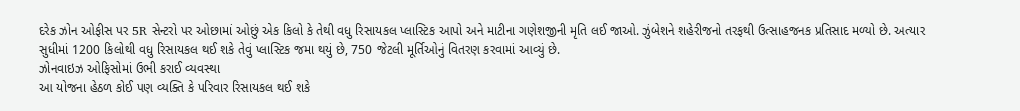દરેક ઝોન ઓફીસ પર 5R સેન્ટરો પર ઓછામાં ઓછું એક કિલો કે તેથી વધુ રિસાયકલ પ્લાસ્ટિક આપો અને માટીના ગણેશજીની મૃતિ લઈ જાઓ. ઝુંબેશને શહેરીજનો તરફથી ઉત્સાહજનક પ્રતિસાદ મળ્યો છે. અત્યાર સુધીમાં 1200 કિલોથી વધુ રિસાયકલ થઈ શકે તેવું પ્લાસ્ટિક જમા થયું છે, 750 જેટલી મૂર્તિઓનું વિતરણ કરવામાં આવ્યું છે.
ઝોનવાઇઝ ઓફિસોમાં ઉભી કરાઈ વ્યવસ્થા
આ યોજના હેઠળ કોઈ પણ વ્યક્તિ કે પરિવાર રિસાયકલ થઈ શકે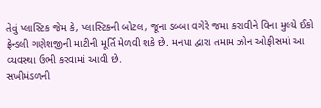તેવું પ્લાસ્ટિક જેમ કે, પ્લાસ્ટિકની બોટલ, જૂના ડબ્બા વગેરે જમા કરાવીને વિના મુલ્યે ઈકો ફ્રેન્ડલી ગણેશજીની માટીની મૂર્તિ મેળવી શકે છે. મનપા દ્વારા તમામ ઝોન ઓફીસમાં આ વ્યવસ્થા ઉભી કરવામાં આવી છે.
સખીમંડળની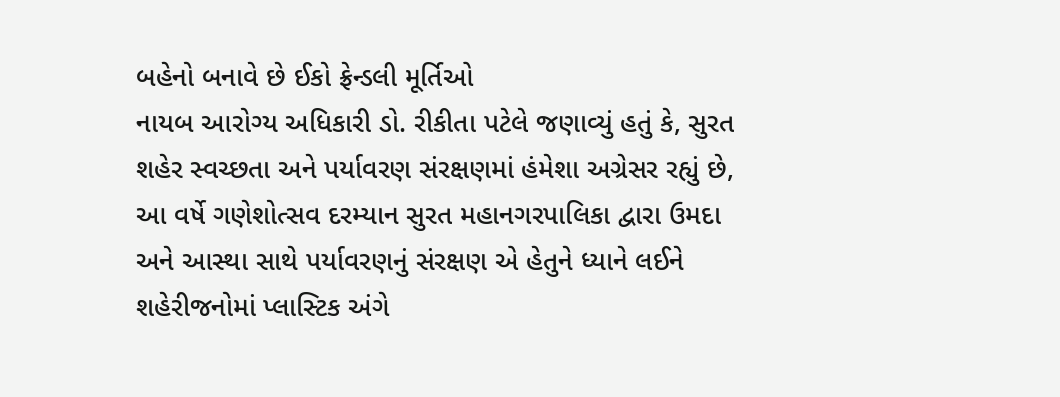બહેનો બનાવે છે ઈકો ફ્રેન્ડલી મૂર્તિઓ
નાયબ આરોગ્ય અધિકારી ડો. રીકીતા પટેલે જણાવ્યું હતું કે, સુરત શહેર સ્વચ્છતા અને પર્યાવરણ સંરક્ષણમાં હંમેશા અગ્રેસર રહ્યું છે, આ વર્ષે ગણેશોત્સવ દરમ્યાન સુરત મહાનગરપાલિકા દ્વારા ઉમદા અને આસ્થા સાથે પર્યાવરણનું સંરક્ષણ એ હેતુને ધ્યાને લઈને શહેરીજનોમાં પ્લાસ્ટિક અંગે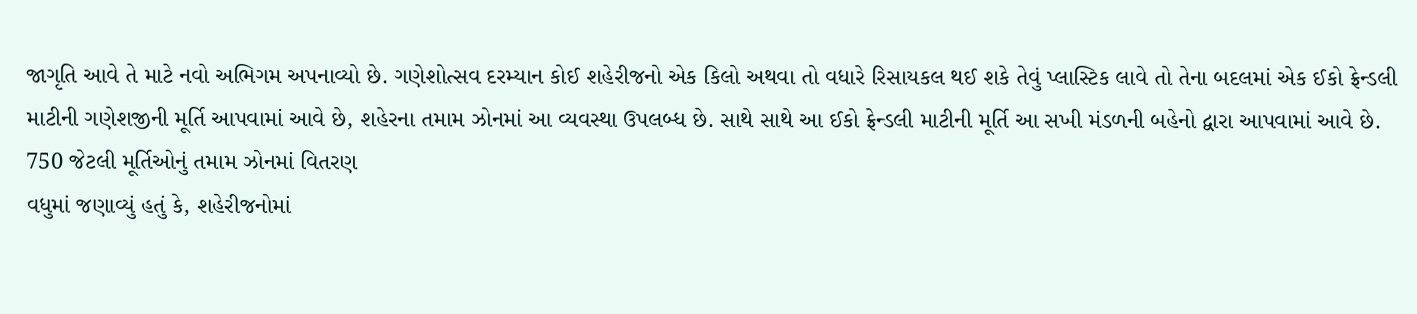જાગૃતિ આવે તે માટે નવો અભિગમ અપનાવ્યો છે. ગણેશોત્સવ દરમ્યાન કોઈ શહેરીજનો એક કિલો અથવા તો વધારે રિસાયકલ થઈ શકે તેવું પ્લાસ્ટિક લાવે તો તેના બદલમાં એક ઈકો ફ્રેન્ડલી માટીની ગણેશજીની મૂર્તિ આપવામાં આવે છે, શહેરના તમામ ઝોનમાં આ વ્યવસ્થા ઉપલબ્ધ છે. સાથે સાથે આ ઈકો ફ્રેન્ડલી માટીની મૂર્તિ આ સખી મંડળની બહેનો દ્વારા આપવામાં આવે છે.
750 જેટલી મૂર્તિઓનું તમામ ઝોનમાં વિતરણ
વધુમાં જણાવ્યું હતું કે, શહેરીજનોમાં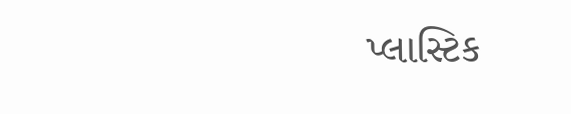પ્લાસ્ટિક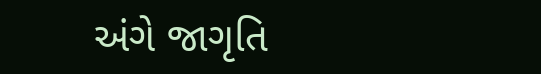અંગે જાગૃતિ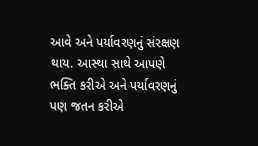આવે અને પર્યાવરણનું સંરક્ષણ થાય. આસ્થા સાથે આપણે ભક્તિ કરીએ અને પર્યાવરણનું પણ જતન કરીએ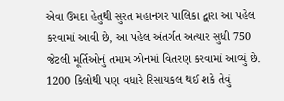એવા ઉમદા હેતુથી સુરત મહાનગર પાલિકા દ્વારા આ પહેલ કરવામાં આવી છે, આ પહેલ અંતર્ગત અત્યાર સુધી 750 જેટલી મૂર્તિઓનું તમામ ઝોનમાં વિતરણ કરવામાં આવ્યું છે. 1200 કિલોથી પણ વધારે રિસાયકલ થઈ શકે તેવું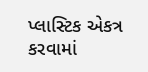પ્લાસ્ટિક એકત્ર કરવામાં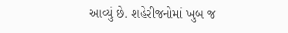આવ્યું છે. શહેરીજનોમાં ખુબ જ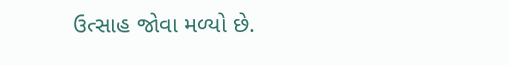ઉત્સાહ જોવા મળ્યો છે.